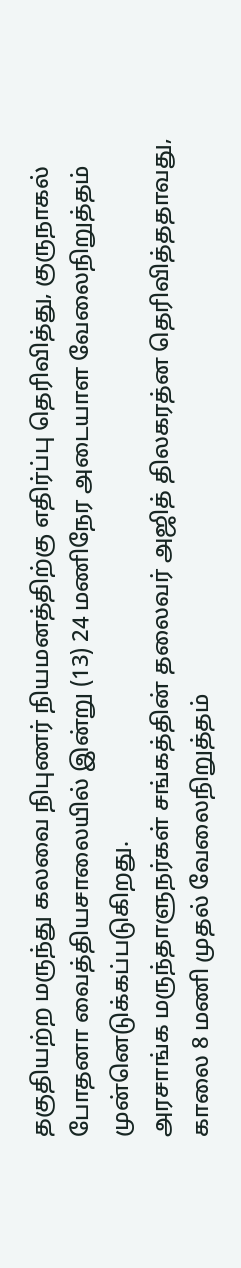தகுதியற்ற மருந்து கலவை நிபுணர் நியமனத்திற்கு எதிர்ப்பு தெரிவித்து, குருநாகல் போதனா வைத்தியசாலையில் இன்று (13) 24 மணிநேர அடையாள வேலைநிறுத்தம் முன்னெடுக்கப்படுகிறது.
அரசாங்க மருந்தாளுநர்கள் சங்கத்தின் தலைவர் அஜித் திலகரத்ன தெரிவித்ததாவது, காலை 8 மணி முதல் வேலைநிறுத்தம்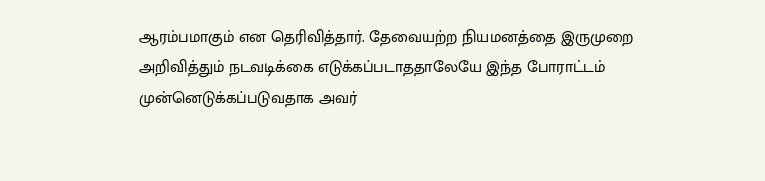ஆரம்பமாகும் என தெரிவித்தார். தேவையற்ற நியமனத்தை இருமுறை அறிவித்தும் நடவடிக்கை எடுக்கப்படாததாலேயே இந்த போராட்டம் முன்னெடுக்கப்படுவதாக அவர்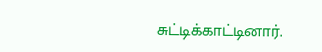சுட்டிக்காட்டினார்.